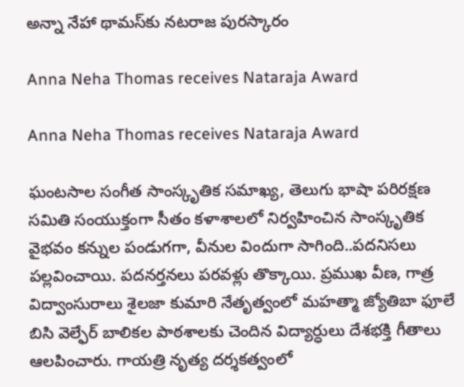అన్నా నేహా థామస్‌కు నటరాజ పురస్కారం

Anna Neha Thomas receives Nataraja Award

Anna Neha Thomas receives Nataraja Award

ఘంటసాల సంగీత సాంస్కృతిక సమాఖ్య, తెలుగు భాషా పరిరక్షణ సమితి సంయుక్తంగా సీతం కళాశాలలో నిర్వహించిన సాంస్కృతిక వైభవం కన్నుల పండుగగా, వీనుల విందుగా సాగింది..పదనిసలు పల్లవించాయి. పదనర్తనలు పరవళ్లు తొక్కాయి. ప్రముఖ వీణ, గాత్ర విద్వాంసురాలు శైలజా కుమారి నేతృత్వంలో మహత్మా జ్యోతిబా ఫూలే బిసి వెల్ఫేర్ బాలికల పాఠశాలకు చెందిన విద్యార్ధులు దేశభక్తి గీతాలు ఆలపించారు. గాయత్రి నృత్య దర్శకత్వంలో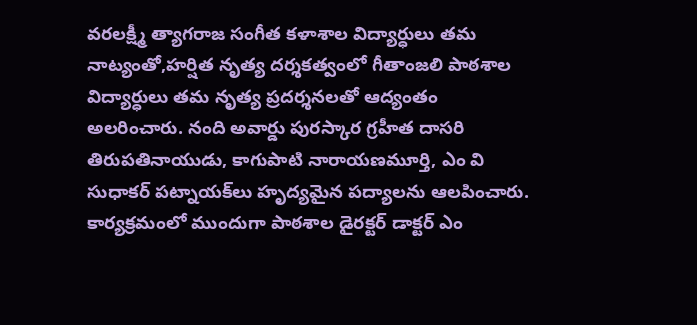వరలక్ష్మీ త్యాగరాజ సంగీత కళాశాల విద్యార్ధులు తమ నాట్యంతో,హర్షిత నృత్య దర్శకత్వంలో గీతాంజలి పాఠశాల విద్యార్ధులు తమ నృత్య ప్రదర్శనలతో ఆద్యంతం అలరించారు. నంది అవార్డు పురస్కార గ్రహీత దాసరి తిరుపతినాయుడు, కాగుపాటి నారాయణమూర్తి, ఎం వి సుధాకర్ పట్నాయక్‌లు హృద్యమైన పద్యాలను ఆలపించారు. కార్యక్రమంలో ముందుగా పాఠశాల డైరక్టర్ డాక్టర్ ఎం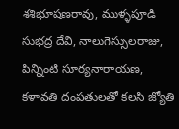శశిభూషణరావు, ముళ్ళపూడి సుభద్ర దేవి, నాలుగెస్సులరాజు, పిన్నింటి సూర్యనారాయణ, కళావతి దంపతులతో కలసి జ్యోతి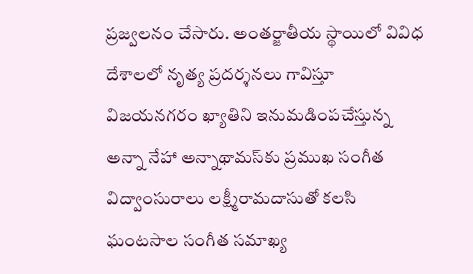ప్రజ్వలనం చేసారు. అంతర్జాతీయ స్థాయిలో వివిధ దేశాలలో నృత్య ప్రదర్శనలు గావిస్తూ విజయనగరం ఖ్యాతిని ఇనుమడింపచేస్తున్న అన్నా నేహా అన్నాథామస్‌కు ప్రముఖ సంగీత విద్వాంసురాలు లక్ష్మీరామదాసుతో కలసి ఘంటసాల సంగీత సమాఖ్య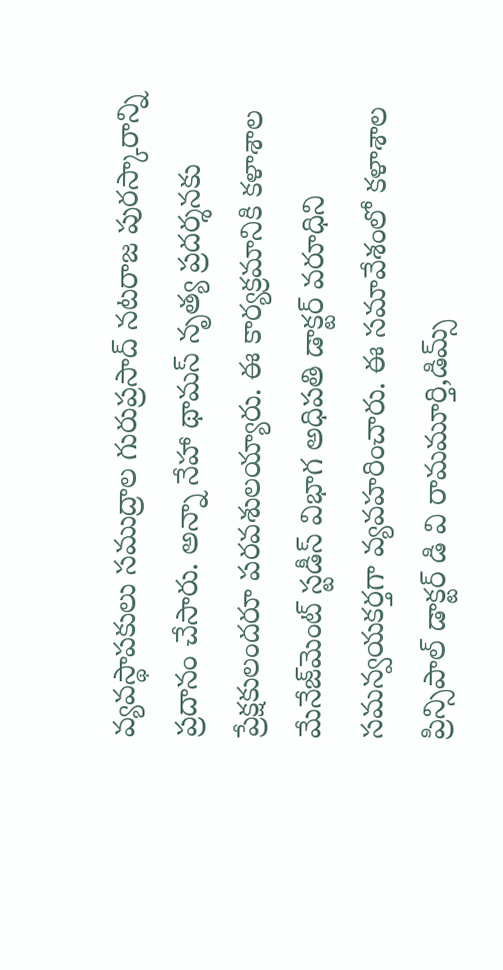వ్యవస్థాపకులు సముద్రాల గురుప్రసాద్ నటరాజ పురస్కారాన్ని ప్రదానం చేసారు. అన్నా నేహా థామస్ నృత్య ప్రదర్శనకు ప్రేక్షకులందరూ పరవశులయ్యారు. ఈ కార్యక్రమానికి కళాశాల మేనేజ్‌మెంట్ స్టడీస్ విభాగ అధిపతి డాక్టర్ వరూధిని సమన్వయకర్తగా వ్యవహరించారు. ఈ సమావేశంలో కళాశాల ప్రిన్సిపాల్ డాక్టర్ డి వి రామమూర్తి,డిమ్స్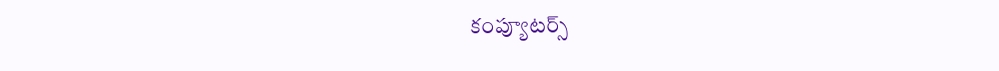కంప్యూటర్స్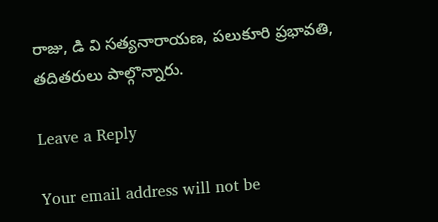రాజు, డి వి సత్యనారాయణ, పలుకూరి ప్రభావతి, తదితరులు పాల్గొన్నారు.

Leave a Reply

Your email address will not be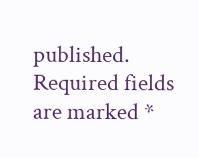published. Required fields are marked *